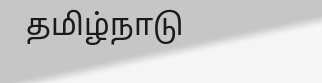தமிழ்நாடு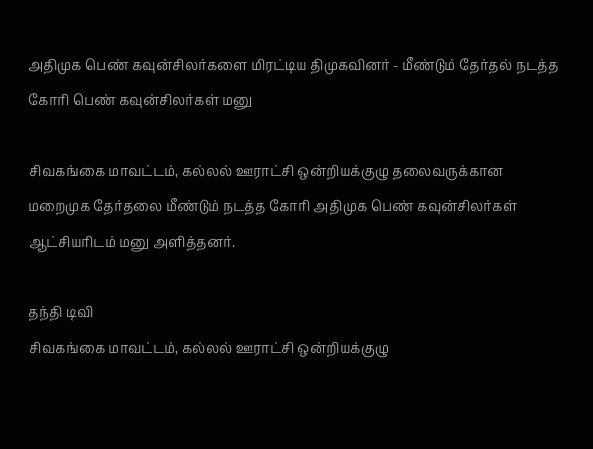அதிமுக பெண் கவுன்சிலர்களை மிரட்டிய திமுகவினர் - மீண்டும் தேர்தல் நடத்த கோரி பெண் கவுன்சிலர்கள் மனு

சிவகங்கை மாவட்டம், கல்லல் ஊராட்சி ஒன்றியக்குழு தலைவருக்கான மறைமுக தேர்தலை மீண்டும் நடத்த கோரி அதிமுக பெண் கவுன்சிலர்கள் ஆட்சியரிடம் மனு அளித்தனர்.

தந்தி டிவி
சிவகங்கை மாவட்டம், கல்லல் ஊராட்சி ஒன்றியக்குழு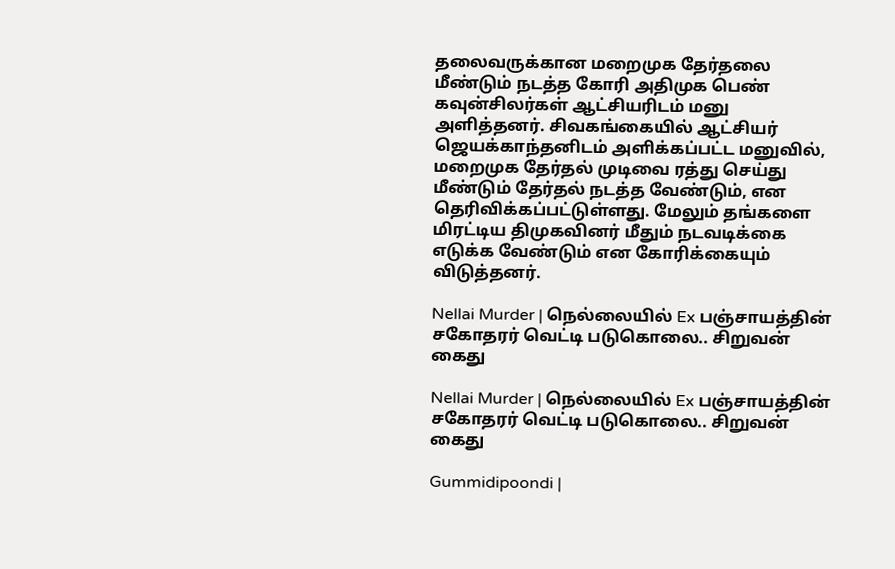தலைவருக்கான மறைமுக தேர்தலை மீண்டும் நடத்த கோரி அதிமுக பெண் கவுன்சிலர்கள் ஆட்சியரிடம் மனு அளித்தனர். சிவகங்கையில் ஆட்சியர் ஜெயக்காந்தனிடம் அளிக்கப்பட்ட மனுவில், மறைமுக தேர்தல் முடிவை ரத்து செய்து மீண்டும் தேர்தல் நடத்த வேண்டும், என தெரிவிக்கப்பட்டுள்ளது. மேலும் தங்களை மிரட்டிய திமுகவினர் மீதும் நடவடிக்கை எடுக்க வேண்டும் என கோரிக்கையும் விடுத்தனர்.

Nellai Murder | நெல்லையில் Ex பஞ்சாயத்தின் சகோதரர் வெட்டி படுகொலை.. சிறுவன் கைது

Nellai Murder | நெல்லையில் Ex பஞ்சாயத்தின் சகோதரர் வெட்டி படுகொலை.. சிறுவன் கைது

Gummidipoondi |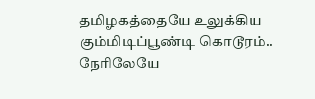தமிழகத்தையே உலுக்கிய கும்மிடிப்பூண்டி கொடூரம்.. நேரிலேயே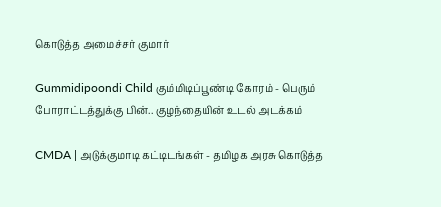கொடுத்த அமைச்சர் குமார்

Gummidipoondi Child கும்மிடிப்பூண்டி கோரம் - பெரும் போராட்டத்துக்கு பின்.. குழந்தையின் உடல் அடக்கம்

CMDA | அடுக்குமாடி கட்டிடங்கள் - தமிழக அரசு கொடுத்த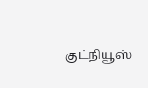குட்நியூஸ்